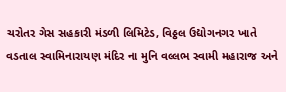ચરોતર ગેસ સહકારી મંડળી લિમિટેડ, વિઠ્ઠલ ઉદ્યોગનગર ખાતે વડતાલ સ્વામિનારાયણ મંદિર ના મુનિ વલ્લભ સ્વામી મહારાજ અને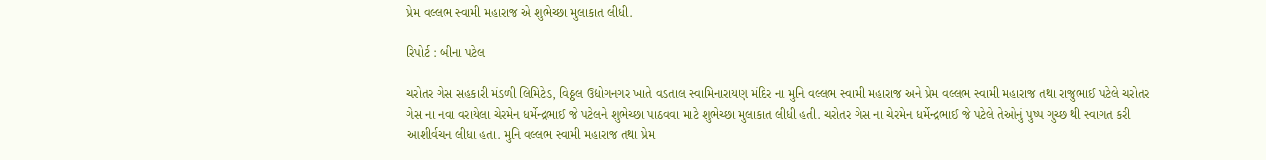પ્રેમ વલ્લભ સ્વામી મહારાજ એ શુભેચ્છા મુલાકાત લીધી.

રિપોર્ટ : બીના પટેલ

ચરોતર ગેસ સહકારી મંડળી લિમિટેડ, વિઠ્ઠલ ઉદ્યોગનગર ખાતે વડતાલ સ્વામિનારાયણ મંદિર ના મુનિ વલ્લભ સ્વામી મહારાજ અને પ્રેમ વલ્લભ સ્વામી મહારાજ તથા રાજુભાઈ પટેલે ચરોતર ગેસ ના નવા વરાયેલા ચેરમેન ધર્મેન્દ્રભાઈ જે પટેલને શુભેચ્છા પાઠવવા માટે શુભેચ્છા મુલાકાત લીધી હતી. ચરોતર ગેસ ના ચેરમેન ધર્મેન્દ્રભાઈ જે પટેલે તેઓનું પુષ્પ ગુચ્છ થી સ્વાગત કરી‌ આશીર્વચન લીધા હતા. મુનિ વલ્લભ સ્વામી મહારાજ તથા પ્રેમ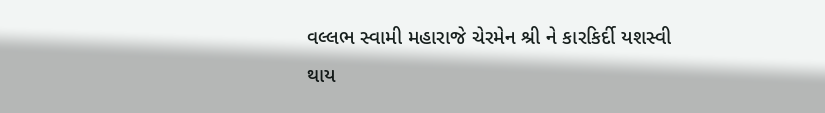વલ્લભ સ્વામી મહારાજે ચેરમેન શ્રી ને કારકિર્દી યશસ્વી થાય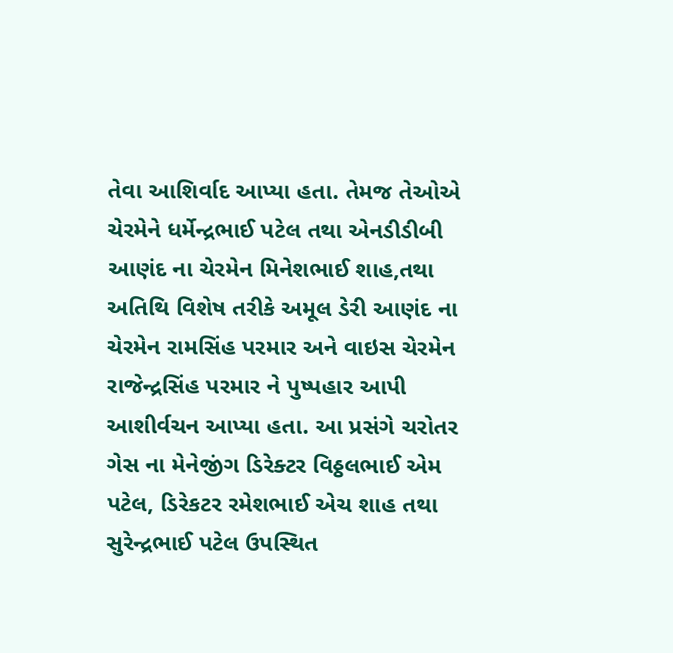તેવા આશિર્વાદ આપ્યા હતા. તેમજ તેઓએ ચેરમેને ધર્મેન્દ્રભાઈ પટેલ તથા એનડીડીબી આણંદ ના ચેરમેન મિનેશભાઈ શાહ,તથા અતિથિ વિશેષ તરીકે અમૂલ ડેરી આણંદ ના ચેરમેન રામસિંહ પરમાર અને વાઇસ ચેરમેન રાજેન્દ્રસિંહ પરમાર ને પુષ્પહાર આપી આશીર્વચન આપ્યા હતા. આ પ્રસંગે ચરોતર ગેસ ના મેનેજીંગ ડિરેક્ટર વિઠ્ઠલભાઈ એમ પટેલ, ડિરેકટર રમેશભાઈ એચ શાહ તથા સુરેન્દ્રભાઈ પટેલ ઉપસ્થિત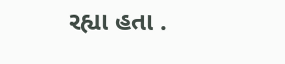રહ્યા હતા .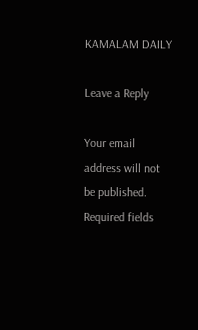KAMALAM DAILY

Leave a Reply

Your email address will not be published. Required fields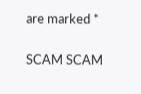are marked *

SCAM SCAM